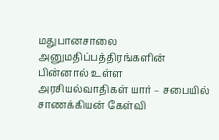மதுபானசாலை அனுமதிப்பத்திரங்களின் பின்னால் உள்ள அரசியல்வாதிகள் யார் – சபையில் சாணக்கியன் கேள்வி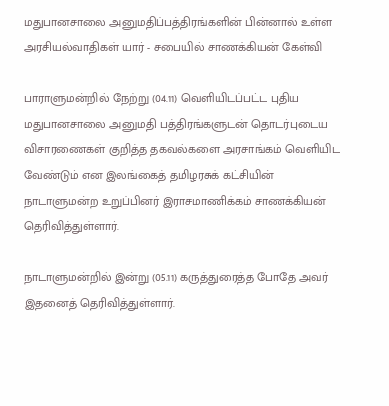மதுபானசாலை அனுமதிப்பத்திரங்களின் பின்னால் உள்ள அரசியல்வாதிகள் யார் - சபையில் சாணக்கியன் கேள்வி

பாராளுமன்றில் நேற்று (04.11) வெளியிடப்பட்ட புதிய மதுபானசாலை அனுமதி பத்திரங்களுடன் தொடர்புடைய விசாரணைகள் குறித்த தகவல்களை அரசாங்கம் வெளியிட வேண்டும் என இலங்கைத் தமிழரசுக் கட்சியின் நாடாளுமன்ற உறுப்பினர் இராசமாணிக்கம் சாணக்கியன் தெரிவித்துள்ளார்.

நாடாளுமன்றில் இன்று (05.11) கருத்துரைத்த போதே அவர் இதனைத் தெரிவித்துள்ளார்.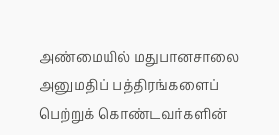அண்மையில் மதுபானசாலை அனுமதிப் பத்திரங்களைப் பெற்றுக் கொண்டவர்களின்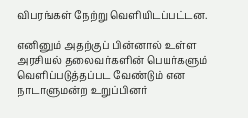விபரங்கள் நேற்று வெளியிடப்பட்டன.

எனினும் அதற்குப் பின்னால் உள்ள அரசியல் தலைவர்களின் பெயர்களும் வெளிப்படுத்தப்பட வேண்டும் என நாடாளுமன்ற உறுப்பினர்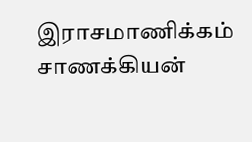இராசமாணிக்கம் சாணக்கியன்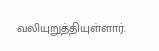வலியுறுத்தியுள்ளார்.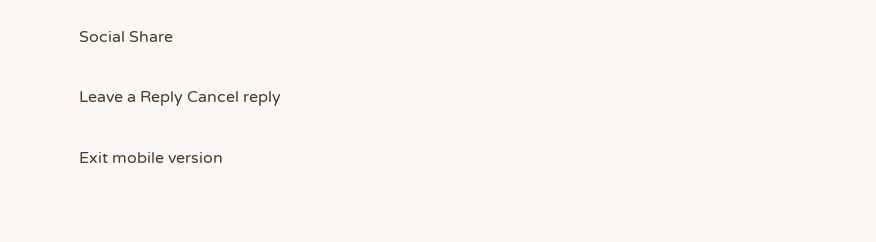Social Share

Leave a Reply Cancel reply

Exit mobile version